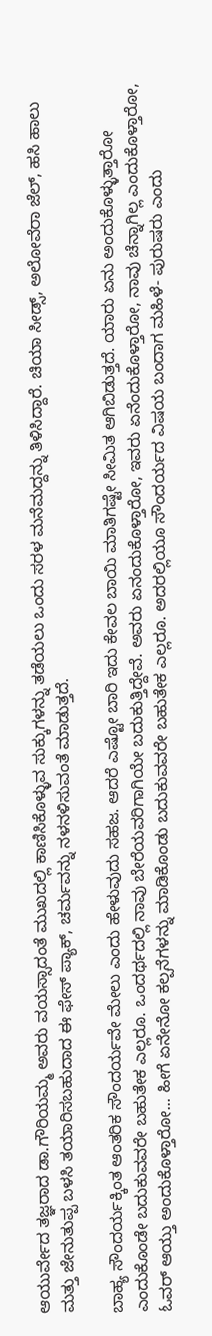ಆಯುರ್ವೇದ ತಜ್ಞರಾದ ಡಾ.ಗೌರಿಯಮ್ಮ ಅವರು ವಯಸ್ಸಾದಂತೆ ಮುಖದಲ್ಲಿ ಕಾಣಿಸಿಕೊಳ್ಳುವ ಸುಕ್ಕುಗಳನ್ನು ತಡೆಯಲು ಒಂದು ಸರಳ ಮನೆಮದ್ದನ್ನು ತಿಳಿಸಿದ್ದಾರೆ. ಚಿಯಾ ಸೀಡ್ಸ್, ಅಲೋವೆರಾ ಜೆಲ್, ಹಸಿ ಹಾಲು ಮತ್ತು ಜೇನುತುಪ್ಪ ಬಳಸಿ ತಯಾರಿಸಬಹುದಾದ ಈ ಫೇಸ್ ಪ್ಯಾಕ್, ಚರ್ಮವನ್ನು ನಳನಳಿಸುವಂತೆ ಮಾಡುತ್ತದೆ.

ಬಾಹ್ಯ ಸೌಂದರ್ಯಕ್ಕಿಂತ ಆಂತರಿಕ ಸೌಂದರ್ಯವೇ ಮೇಲು ಎಂದು ಹೇಳುವುದು ಸಹಜ. ಆದರೆ ಎಷ್ಟೋ ಬಾರಿ ಇದು ಕೇವಲ ಬಾಯಿ ಮಾತಿಗಷ್ಟೇ ಸೀಮಿತ ಆಗಿಬಿಡುತ್ತದೆ. ಯಾರು ಏನು ಅಂದುಕೊಳ್ಳುತ್ತಾರೋ ಎಂದುಕೊಂಡೇ ಬದುಕುವವರೇ ಬಹುತೇಕ ಎಲ್ಲರೂ. ಒಂದರ್ಥದಲ್ಲಿ ನಾವು ಬೇರೆಯವರಿಗಾಗಿಯೇ ಬದುಕುತ್ತಿದ್ದೇವೆ. ಅವರು ಏನಂದುಕೊಳ್ತಾರೋ, ಇವರು ಏನೆಂದುಕೊಳ್ತಾರೋ, ನಾವು ಚೆನ್ನಾಗಿಲ್ಲ ಎಂದುಕೊಳ್ತಾರೋ, ಓವರ್ ಆಯ್ತು ಅಂದುಕೊಳ್ತಾರೋ... ಹೀಗೆ ಏನೇನೋ ಕಲ್ಪನೆಗಳನ್ನು ಮಾಡಿಕೊಂಡು ಬದುಕುವವರೇ ಬಹುತೇಕ ಎಲ್ಲರೂ. ಅದರಲ್ಲಿಯೂ ಸೌಂದರ್ಯದ ವಿಷಯ ಬಂದಾಗ ಮಹಿಳೆ- ಪುರುಷರು ಎಂದು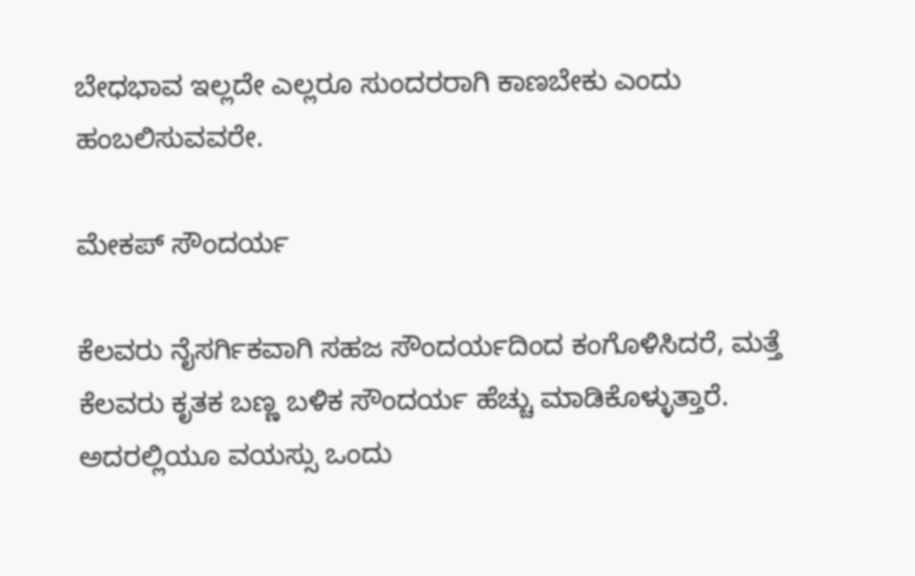ಬೇಧಭಾವ ಇಲ್ಲದೇ ಎಲ್ಲರೂ ಸುಂದರರಾಗಿ ಕಾಣಬೇಕು ಎಂದು ಹಂಬಲಿಸುವವರೇ.

ಮೇಕಪ್ ಸೌಂದರ್ಯ

ಕೆಲವರು ನೈಸರ್ಗಿಕವಾಗಿ ಸಹಜ ಸೌಂದರ್ಯದಿಂದ ಕಂಗೊಳಿಸಿದರೆ, ಮತ್ತೆ ಕೆಲವರು ಕೃತಕ ಬಣ್ಣ ಬಳಿಕ ಸೌಂದರ್ಯ ಹೆಚ್ಚು ಮಾಡಿಕೊಳ್ಳುತ್ತಾರೆ. ಅದರಲ್ಲಿಯೂ ವಯಸ್ಸು ಒಂದು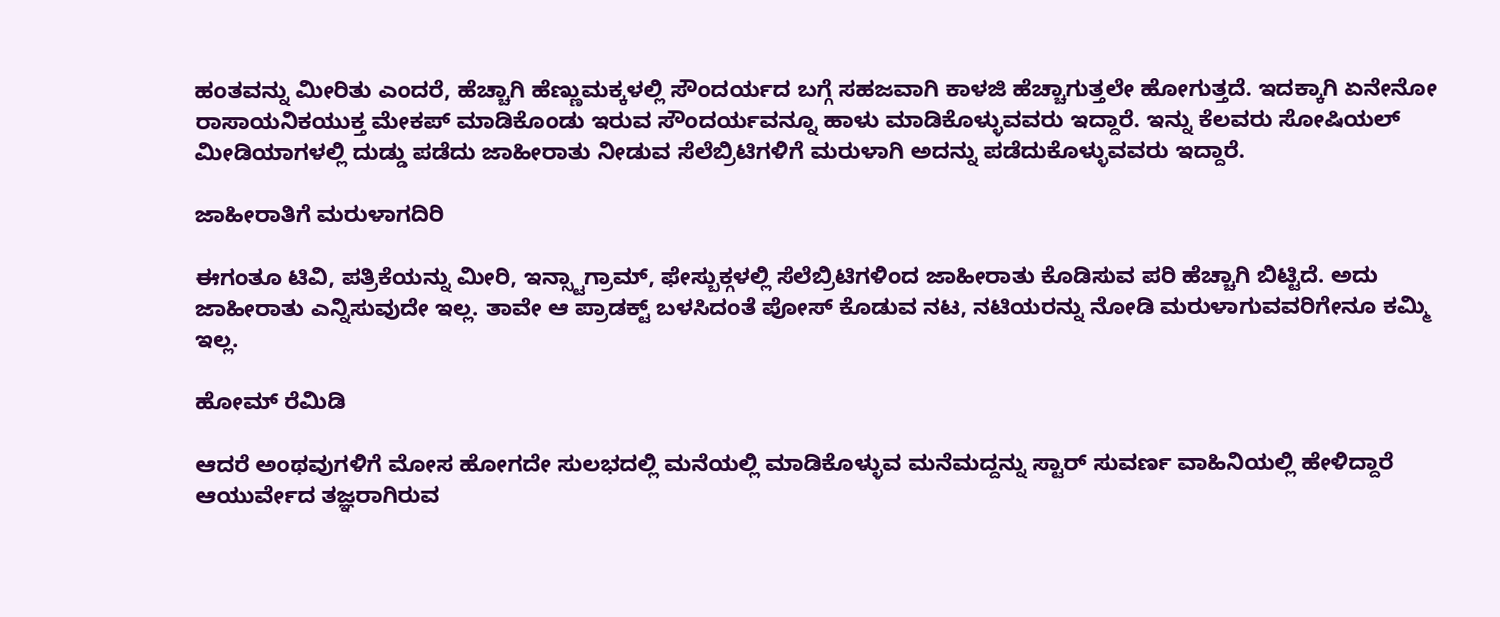ಹಂತವನ್ನು ಮೀರಿತು ಎಂದರೆ, ಹೆಚ್ಚಾಗಿ ಹೆಣ್ಣುಮಕ್ಕಳಲ್ಲಿ ಸೌಂದರ್ಯದ ಬಗ್ಗೆ ಸಹಜವಾಗಿ ಕಾಳಜಿ ಹೆಚ್ಚಾಗುತ್ತಲೇ ಹೋಗುತ್ತದೆ. ಇದಕ್ಕಾಗಿ ಏನೇನೋ ರಾಸಾಯನಿಕಯುಕ್ತ ಮೇಕಪ್ ಮಾಡಿಕೊಂಡು ಇರುವ ಸೌಂದರ್ಯವನ್ನೂ ಹಾಳು ಮಾಡಿಕೊಳ್ಳುವವರು ಇದ್ದಾರೆ. ಇನ್ನು ಕೆಲವರು ಸೋಷಿಯಲ್ ಮೀಡಿಯಾಗಳಲ್ಲಿ ದುಡ್ಡು ಪಡೆದು ಜಾಹೀರಾತು ನೀಡುವ ಸೆಲೆಬ್ರಿಟಿಗಳಿಗೆ ಮರುಳಾಗಿ ಅದನ್ನು ಪಡೆದುಕೊಳ್ಳುವವರು ಇದ್ದಾರೆ.

ಜಾಹೀರಾತಿಗೆ ಮರುಳಾಗದಿರಿ

ಈಗಂತೂ ಟಿವಿ, ಪತ್ರಿಕೆಯನ್ನು ಮೀರಿ, ಇನ್ಸ್ಟಾಗ್ರಾಮ್, ಫೇಸ್ಬುಕ್ಗಳಲ್ಲಿ ಸೆಲೆಬ್ರಿಟಿಗಳಿಂದ ಜಾಹೀರಾತು ಕೊಡಿಸುವ ಪರಿ ಹೆಚ್ಚಾಗಿ ಬಿಟ್ಟಿದೆ. ಅದು ಜಾಹೀರಾತು ಎನ್ನಿಸುವುದೇ ಇಲ್ಲ. ತಾವೇ ಆ ಪ್ರಾಡಕ್ಟ್ ಬಳಸಿದಂತೆ ಪೋಸ್ ಕೊಡುವ ನಟ, ನಟಿಯರನ್ನು ನೋಡಿ ಮರುಳಾಗುವವರಿಗೇನೂ ಕಮ್ಮಿ ಇಲ್ಲ.

ಹೋಮ್ ರೆಮಿಡಿ

ಆದರೆ ಅಂಥವುಗಳಿಗೆ ಮೋಸ ಹೋಗದೇ ಸುಲಭದಲ್ಲಿ ಮನೆಯಲ್ಲಿ ಮಾಡಿಕೊಳ್ಳುವ ಮನೆಮದ್ದನ್ನು ಸ್ಟಾರ್ ಸುವರ್ಣ ವಾಹಿನಿಯಲ್ಲಿ ಹೇಳಿದ್ದಾರೆ ಆಯುರ್ವೇದ ತಜ್ಞರಾಗಿರುವ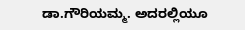ಡಾ.ಗೌರಿಯಮ್ಮ. ಅದರಲ್ಲಿಯೂ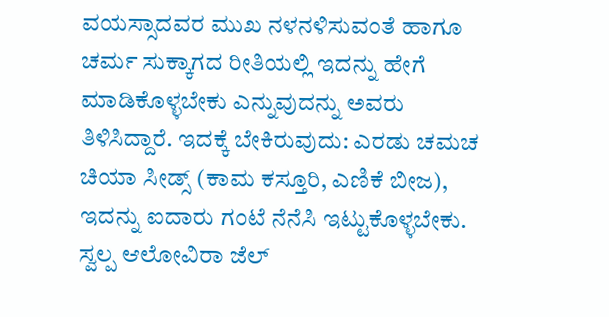ವಯಸ್ಸಾದವರ ಮುಖ ನಳನಳಿಸುವಂತೆ ಹಾಗೂ ಚರ್ಮ ಸುಕ್ಕಾಗದ ರೀತಿಯಲ್ಲಿ ಇದನ್ನು ಹೇಗೆ ಮಾಡಿಕೊಳ್ಳಬೇಕು ಎನ್ನುವುದನ್ನು ಅವರು ತಿಳಿಸಿದ್ದಾರೆ. ಇದಕ್ಕೆ ಬೇಕಿರುವುದು: ಎರಡು ಚಮಚ ಚಿಯಾ ಸೀಡ್ಸ್ (ಕಾಮ ಕಸ್ತೂರಿ, ಎಣಿಕೆ ಬೀಜ), ಇದನ್ನು ಐದಾರು ಗಂಟೆ ನೆನೆಸಿ ಇಟ್ಟುಕೊಳ್ಳಬೇಕು. ಸ್ವಲ್ಪ ಆಲೋವಿರಾ ಜೆಲ್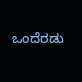ಒಂದೆರಡು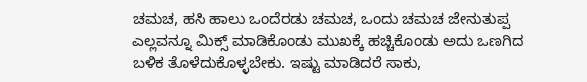ಚಮಚ, ಹಸಿ ಹಾಲು ಒಂದೆರಡು ಚಮಚ, ಒಂದು ಚಮಚ ಜೇನುತುಪ್ಪ ಎಲ್ಲವನ್ನೂ ಮಿಕ್ಸ್ ಮಾಡಿಕೊಂಡು ಮುಖಕ್ಕೆ ಹಚ್ಚಿಕೊಂಡು ಅದು ಒಣಗಿದ ಬಳಿಕ ತೊಳೆದುಕೊಳ್ಳಬೇಕು. ಇಷ್ಟು ಮಾಡಿದರೆ ಸಾಕು,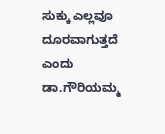ಸುಕ್ಕು ಎಲ್ಲವೂ ದೂರವಾಗುತ್ತದೆ ಎಂದು ಡಾ.ಗೌರಿಯಮ್ಮ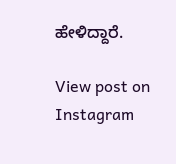ಹೇಳಿದ್ದಾರೆ.

View post on Instagram